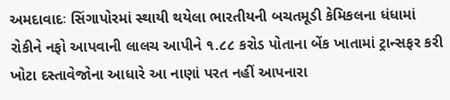અમદાવાદઃ સિંગાપોરમાં સ્થાયી થયેલા ભારતીયની બચતમૂડી કેમિકલના ધંધામાં રોકીને નફો આપવાની લાલચ આપીને ૧.૮૮ કરોડ પોતાના બેંક ખાતામાં ટ્રાન્સફર કરી ખોટા દસ્તાવેજોના આધારે આ નાણાં પરત નહીં આપનારા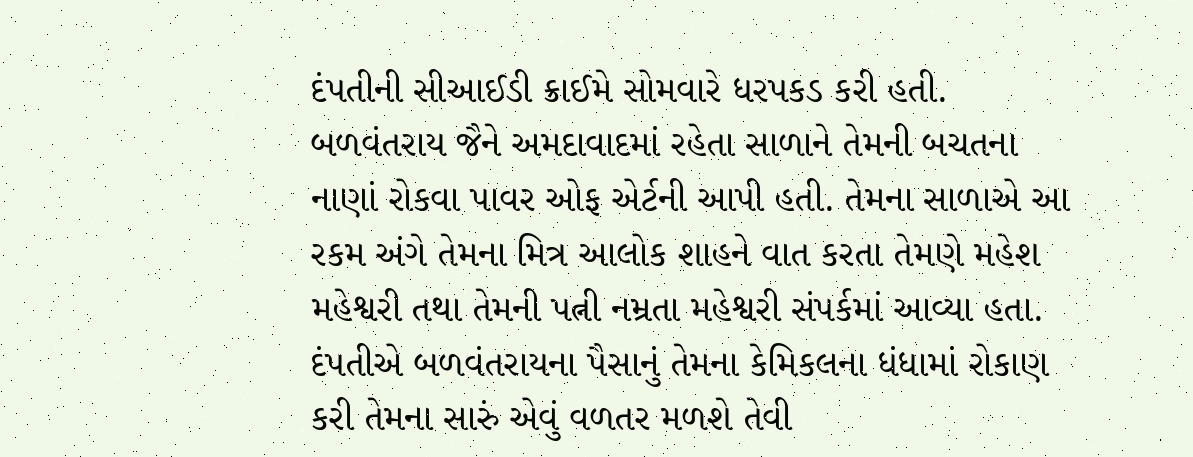દંપતીની સીઆઈડી ક્રાઈમે સોમવારે ધરપકડ કરી હતી. બળવંતરાય જૈને અમદાવાદમાં રહેતા સાળાને તેમની બચતના નાણાં રોકવા પાવર ઓફ એર્ટની આપી હતી. તેમના સાળાએ આ રકમ અંગે તેમના મિત્ર આલોક શાહને વાત કરતા તેમણે મહેશ મહેશ્વરી તથા તેમની પત્ની નમ્રતા મહેશ્વરી સંપર્કમાં આવ્યા હતા. દંપતીએ બળવંતરાયના પૈસાનું તેમના કેમિકલના ધંધામાં રોકાણ કરી તેમના સારું એવું વળતર મળશે તેવી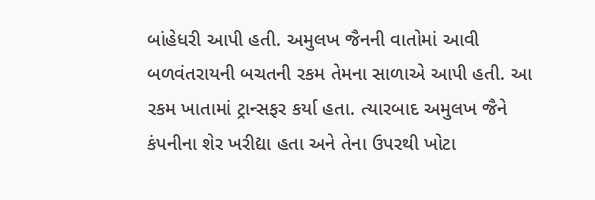બાંહેધરી આપી હતી. અમુલખ જૈનની વાતોમાં આવી બળવંતરાયની બચતની રકમ તેમના સાળાએ આપી હતી. આ રકમ ખાતામાં ટ્રાન્સફર કર્યા હતા. ત્યારબાદ અમુલખ જૈને કંપનીના શેર ખરીદ્યા હતા અને તેના ઉપરથી ખોટા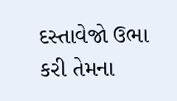દસ્તાવેજો ઉભા કરી તેમના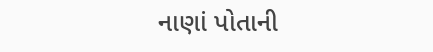નાણાં પોતાની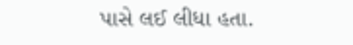પાસે લઈ લીધા હતા.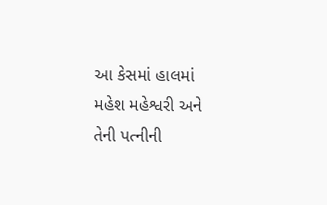આ કેસમાં હાલમાં મહેશ મહેશ્વરી અને તેની પત્નીની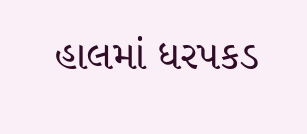હાલમાં ધરપકડ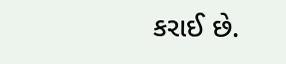કરાઈ છે.